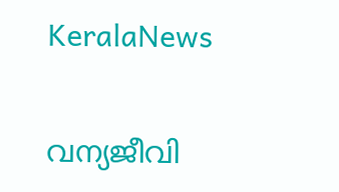KeralaNews

വന്യജീവി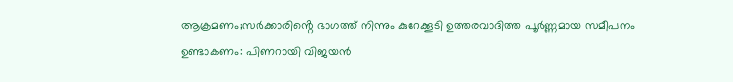ആക്രമണം;സർക്കാരിൻ്റെ ഭാഗത്ത് നിന്നും കുറേക്കൂടി ഉത്തരവാദിത്ത പൂർണ്ണമായ സമീപനം ഉണ്ടാകണം: പിണറായി വിജയൻ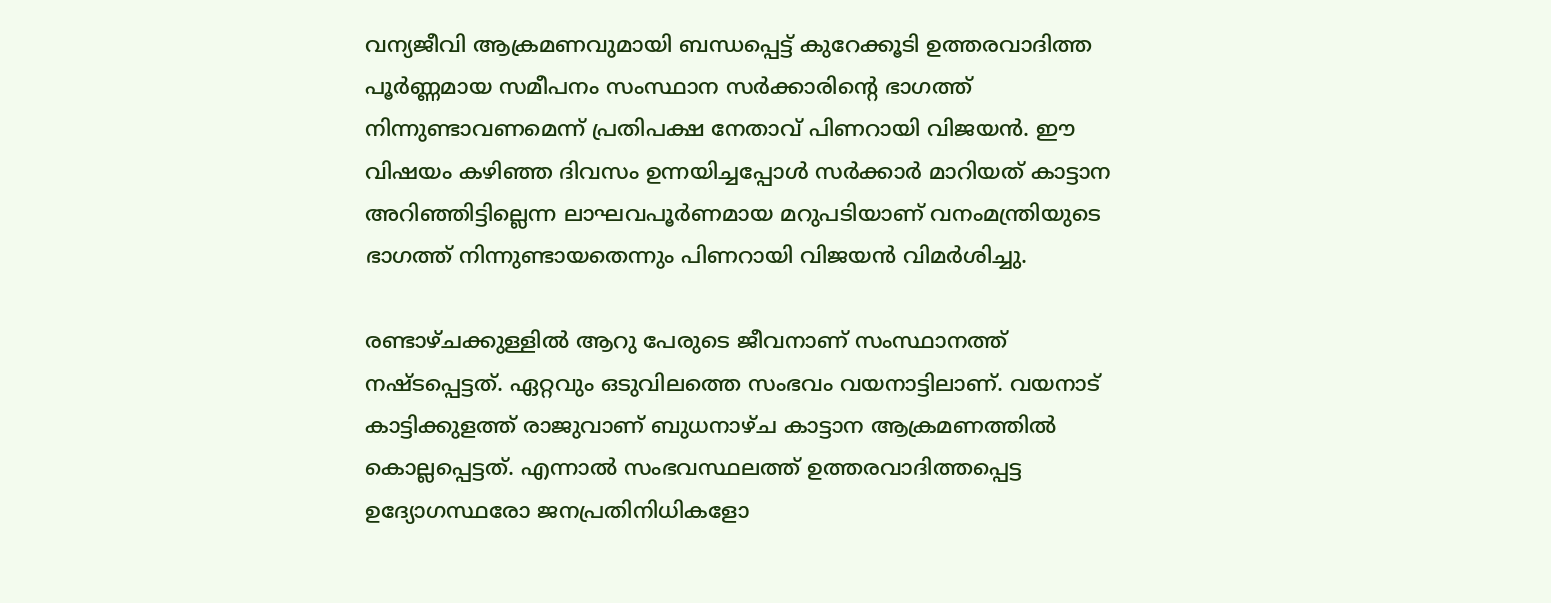വന്യജീവി ആക്രമണവുമായി ബന്ധപ്പെട്ട് കുറേക്കൂടി ഉത്തരവാദിത്ത പൂർണ്ണമായ സമീപനം സംസ്ഥാന സർക്കാരിന്റെ ഭാഗത്ത് നിന്നുണ്ടാവണമെന്ന് പ്രതിപക്ഷ നേതാവ് പിണറായി വിജയൻ. ഈ വിഷയം കഴിഞ്ഞ ദിവസം ഉന്നയിച്ചപ്പോൾ സർക്കാർ മാറിയത് കാട്ടാന അറിഞ്ഞിട്ടില്ലെന്ന ലാഘവപൂർണമായ മറുപടിയാണ് വനംമന്ത്രിയുടെ ഭാഗത്ത് നിന്നുണ്ടായതെന്നും പിണറായി വിജയൻ വിമർശിച്ചു.

രണ്ടാഴ്ചക്കുള്ളിൽ ആറു പേരുടെ ജീവനാണ് സംസ്ഥാനത്ത് നഷ്ടപ്പെട്ടത്. ഏറ്റവും ഒടുവിലത്തെ സംഭവം വയനാട്ടിലാണ്. വയനാട് കാട്ടിക്കുളത്ത് രാജുവാണ് ബുധനാഴ്ച കാട്ടാന ആക്രമണത്തിൽ കൊല്ലപ്പെട്ടത്. എന്നാൽ സംഭവസ്ഥലത്ത് ഉത്തരവാദിത്തപ്പെട്ട ഉദ്യോഗസ്ഥരോ ജനപ്രതിനിധികളോ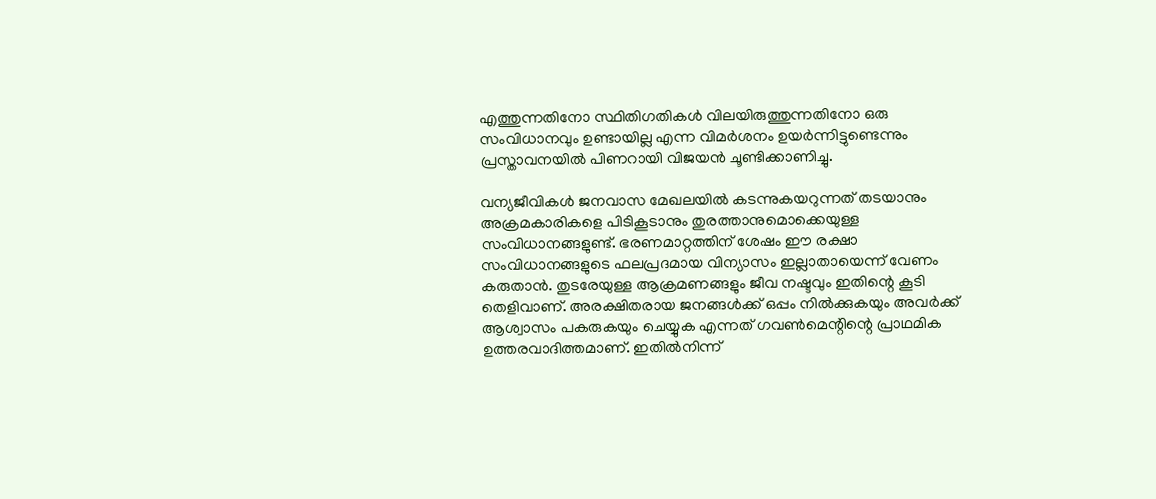എത്തുന്നതിനോ സ്ഥിതിഗതികൾ വിലയിരുത്തുന്നതിനോ ഒരു സംവിധാനവും ഉണ്ടായില്ല എന്ന വിമർശനം ഉയർന്നിട്ടുണ്ടെന്നും പ്രസ്താവനയിൽ പിണറായി വിജയൻ ചൂണ്ടിക്കാണിച്ചു.

വന്യജീവികൾ ജനവാസ മേഖലയിൽ കടന്നുകയറുന്നത് തടയാനും അക്രമകാരികളെ പിടികൂടാനും തുരത്താനുമൊക്കെയുള്ള സംവിധാനങ്ങളുണ്ട്. ഭരണമാറ്റത്തിന് ശേഷം ഈ രക്ഷാ സംവിധാനങ്ങളുടെ ഫലപ്രദമായ വിന്യാസം ഇല്ലാതായെന്ന് വേണം കരുതാൻ. തുടരേയുള്ള ആക്രമണങ്ങളും ജീവ നഷ്ടവും ഇതിന്റെ കൂടി തെളിവാണ്. അരക്ഷിതരായ ജനങ്ങൾക്ക് ഒപ്പം നിൽക്കുകയും അവർക്ക് ആശ്വാസം പകരുകയും ചെയ്യുക എന്നത് ഗവൺമെന്റിന്റെ പ്രാഥമിക ഉത്തരവാദിത്തമാണ്. ഇതിൽനിന്ന്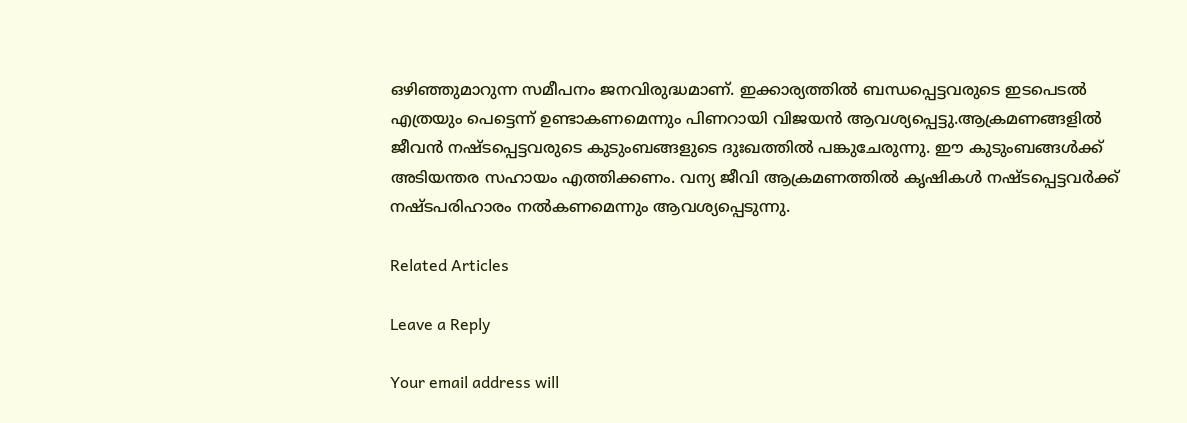ഒഴിഞ്ഞുമാറുന്ന സമീപനം ജനവിരുദ്ധമാണ്. ഇക്കാര്യത്തിൽ ബന്ധപ്പെട്ടവരുടെ ഇടപെടൽ എത്രയും പെട്ടെന്ന് ഉണ്ടാകണമെന്നും പിണറായി വിജയൻ ആവശ്യപ്പെട്ടു.ആക്രമണങ്ങളിൽ ജീവൻ നഷ്ടപ്പെട്ടവരുടെ കുടുംബങ്ങളുടെ ദുഃഖത്തിൽ പങ്കുചേരുന്നു. ഈ കുടുംബങ്ങൾക്ക് അടിയന്തര സഹായം എത്തിക്കണം. വന്യ ജീവി ആക്രമണത്തിൽ കൃഷികൾ നഷ്ടപ്പെട്ടവർക്ക് നഷ്ടപരിഹാരം നൽകണമെന്നും ആവശ്യപ്പെടുന്നു.

Related Articles

Leave a Reply

Your email address will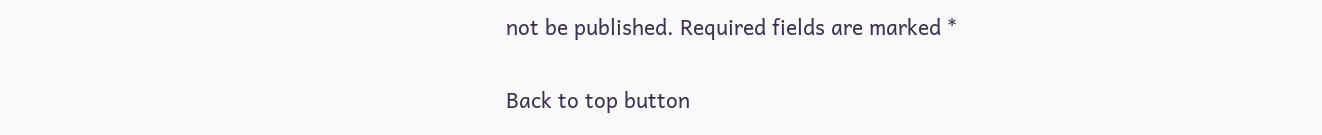not be published. Required fields are marked *

Back to top button